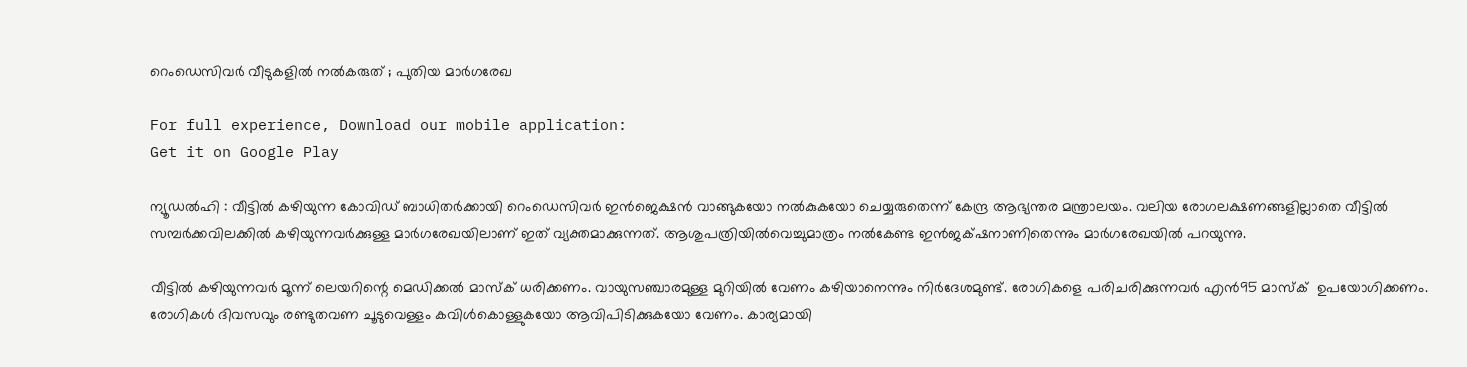റെംഡെസിവര്‍ വീടുകളില്‍ നല്‍കരുത് ; പുതിയ മാര്‍ഗരേഖ

For full experience, Download our mobile application:
Get it on Google Play

ന്യൂഡല്‍ഹി : വീട്ടില്‍ കഴിയുന്ന കോവിഡ് ബാധിതര്‍ക്കായി റെംഡെസിവര്‍ ഇന്‍ജെക്ഷന്‍ വാങ്ങുകയോ നല്‍കുകയോ ചെയ്യരുതെന്ന് കേന്ദ്ര ആഭ്യന്തര മന്ത്രാലയം. വലിയ രോഗലക്ഷണങ്ങളില്ലാതെ വീട്ടില്‍ സമ്പര്‍ക്കവിലക്കില്‍ കഴിയുന്നവര്‍ക്കുള്ള മാര്‍ഗരേഖയിലാണ് ഇത് വ്യക്തമാക്കുന്നത്. ആശുപത്രിയില്‍വെച്ചുമാത്രം നല്‍കേണ്ട ഇന്‍ജക്‌ഷനാണിതെന്നും മാര്‍ഗരേഖയില്‍ പറയുന്നു.

വീട്ടില്‍ കഴിയുന്നവര്‍ മൂന്ന് ലെയറിന്റെ മെഡിക്കല്‍ മാസ്ക് ധരിക്കണം. വായുസഞ്ചാരമുള്ള മുറിയില്‍ വേണം കഴിയാനെന്നും നിര്‍ദേശമുണ്ട്. രോഗികളെ പരിചരിക്കുന്നവര്‍ എന്‍95 മാസ്ക്  ഉപയോഗിക്കണം. രോഗികള്‍ ദിവസവും രണ്ടുതവണ ചൂടുവെള്ളം കവിള്‍കൊള്ളുകയോ ആവിപിടിക്കുകയോ വേണം. കാര്യമായി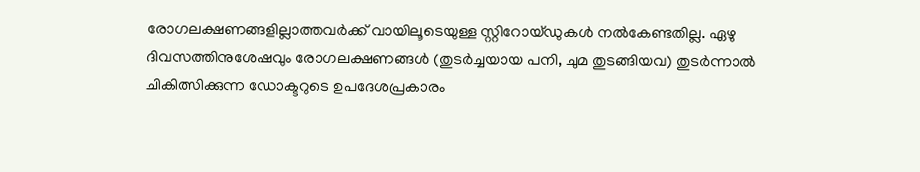രോഗലക്ഷണങ്ങളില്ലാത്തവര്‍ക്ക് വായിലൂടെയുള്ള സ്റ്റിറോയ്ഡുകള്‍ നല്‍കേണ്ടതില്ല. ഏഴു ദിവസത്തിനുശേഷവും രോഗലക്ഷണങ്ങള്‍ (തുടര്‍ച്ചയായ പനി, ചുമ തുടങ്ങിയവ) തുടര്‍ന്നാല്‍ ചികിത്സിക്കുന്ന ഡോക്ടറുടെ ഉപദേശപ്രകാരം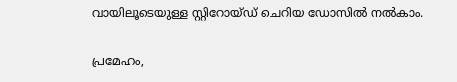വായിലൂടെയുള്ള സ്റ്റിറോയ്ഡ് ചെറിയ ഡോസില്‍ നല്‍കാം.

പ്രമേഹം,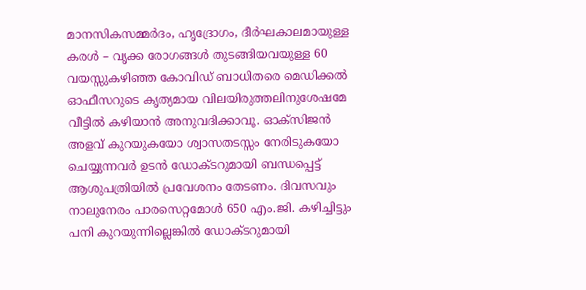മാനസികസമ്മര്‍ദം, ഹൃദ്രോഗം, ദീര്‍ഘകാലമായുള്ള കരള്‍ – വൃക്ക രോഗങ്ങള്‍ തുടങ്ങിയവയുള്ള 60 വയസ്സുകഴിഞ്ഞ കോവിഡ് ബാധിതരെ മെഡിക്കല്‍ ഓഫീസറുടെ കൃത്യമായ വിലയിരുത്തലിനുശേഷമേ വീട്ടില്‍ കഴിയാന്‍ അനുവദിക്കാവൂ. ഓക്സിജന്‍ അളവ് കുറയുകയോ ശ്വാസതടസ്സം നേരിടുകയോ ചെയ്യുന്നവര്‍ ഉടന്‍ ഡോക്ടറുമായി ബന്ധപ്പെട്ട് ആശുപത്രിയില്‍ പ്രവേശനം തേടണം. ദിവസവും നാലുനേരം പാരസെറ്റമോള്‍ 650 എം.ജി. കഴിച്ചിട്ടും പനി കുറയുന്നില്ലെങ്കില്‍ ഡോക്ടറുമായി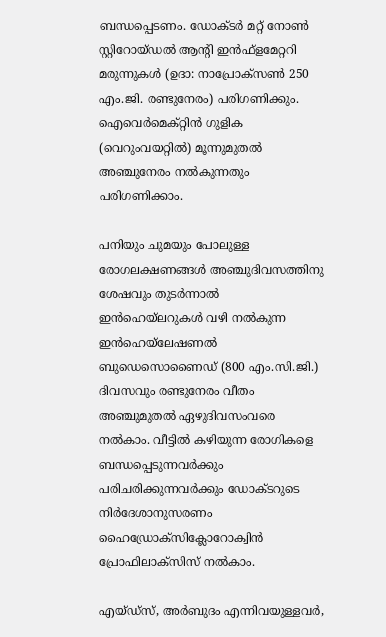ബന്ധപ്പെടണം. ഡോക്ടര്‍ മറ്റ് നോണ്‍ സ്റ്റിറോയ്ഡല്‍ ആന്റി ഇന്‍ഫ്ളമേറ്ററി മരുന്നുകള്‍ (ഉദാ: നാപ്രോക്സണ്‍ 250 എം.ജി. രണ്ടുനേരം) പരിഗണിക്കും. ഐവെര്‍മെക്റ്റിന്‍ ഗുളിക (വെറുംവയറ്റില്‍) മൂന്നുമുതല്‍ അഞ്ചുനേരം നല്‍കുന്നതും പരിഗണിക്കാം.

പനിയും ചുമയും പോലുള്ള രോഗലക്ഷണങ്ങള്‍ അഞ്ചുദിവസത്തിനു ശേഷവും തുടര്‍ന്നാല്‍ ഇന്‍ഹെയ്‌ലറുകള്‍ വഴി നല്‍കുന്ന ഇന്‍ഹെയ്‌ലേഷണല്‍ ബുഡെസൊണൈഡ് (800 എം.സി.ജി.) ദിവസവും രണ്ടുനേരം വീതം അഞ്ചുമുതല്‍ ഏഴുദിവസംവരെ നല്‍കാം. വീട്ടില്‍ കഴിയുന്ന രോഗികളെ ബന്ധപ്പെടുന്നവര്‍ക്കും പരിചരിക്കുന്നവര്‍ക്കും ഡോക്ടറുടെ നിര്‍ദേശാനുസരണം ഹൈഡ്രോക്സിക്ലോറോക്വിന്‍ പ്രോഫിലാക്സിസ് നല്‍കാം.

എയ്ഡ്‌സ്, അര്‍ബുദം എന്നിവയുള്ളവര്‍,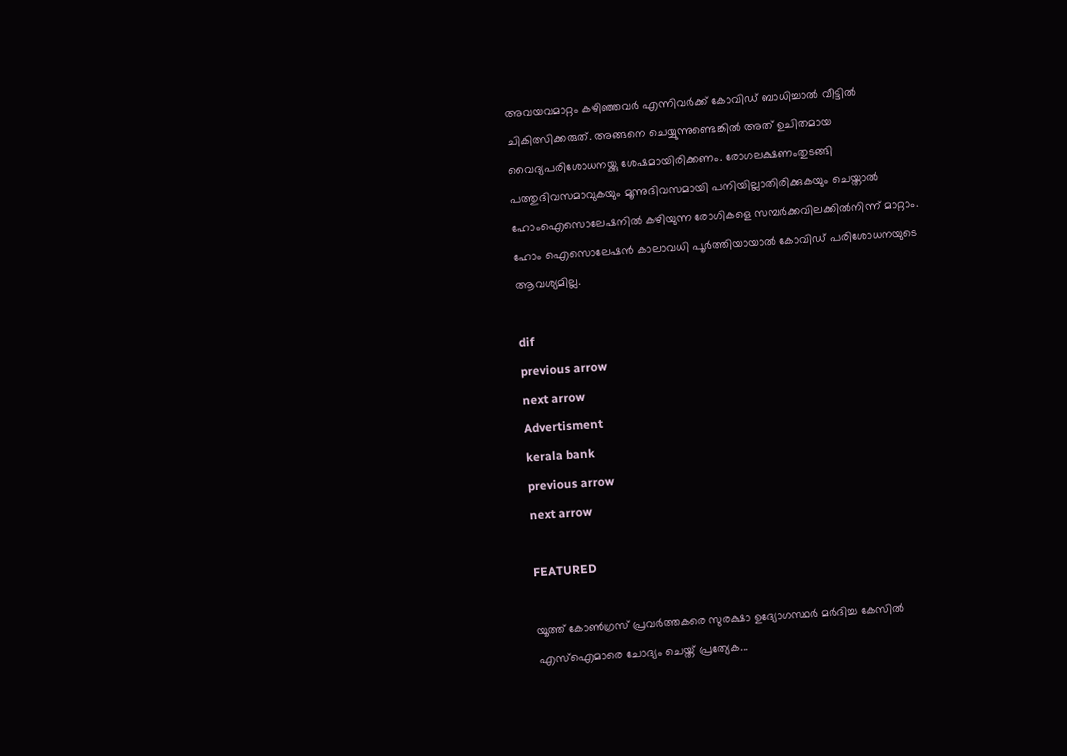അവയവമാറ്റം കഴിഞ്ഞവര്‍ എന്നിവര്‍ക്ക് കോവിഡ് ബാധിച്ചാല്‍ വീട്ടില്‍ ചികിത്സിക്കരുത്. അങ്ങനെ ചെയ്യുന്നുണ്ടെങ്കില്‍ അത് ഉചിതമായ വൈദ്യപരിശോധനയ്ക്കു ശേഷമായിരിക്കണം. രോഗലക്ഷണംതുടങ്ങി പത്തുദിവസമാവുകയും മൂന്നുദിവസമായി പനിയില്ലാതിരിക്കുകയും ചെയ്താല്‍ ഹോംഐസൊലേഷനില്‍ കഴിയുന്ന രോഗികളെ സമ്പര്‍ക്കവിലക്കില്‍നിന്ന്‌ മാറ്റാം. ഹോം ഐസൊലേഷന്‍ കാലാവധി പൂര്‍ത്തിയായാല്‍ കോവിഡ് പരിശോധനയുടെ ആവശ്യമില്ല.

dif
previous arrow
next arrow
Advertisment
kerala bank
previous arrow
next arrow

FEATURED

യൂത്ത് കോൺഗ്രസ്‌ പ്രവർത്തകരെ സുരക്ഷാ ഉദ്യോഗസ്ഥർ മർദിച്ച കേസിൽ എസ്ഐമാരെ ചോദ്യം ചെയ്ത് പ്രത്യേക...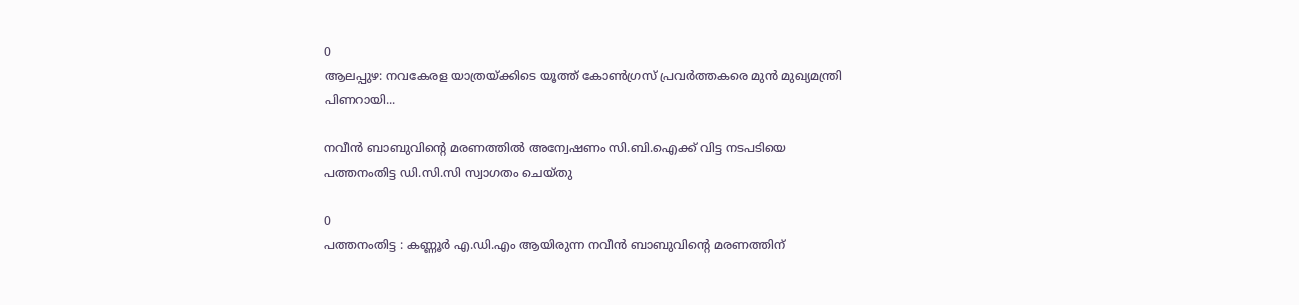0
ആലപ്പുഴ: നവകേരള യാത്രയ്ക്കിടെ യൂത്ത് കോൺഗ്രസ്‌ പ്രവർത്തകരെ മുൻ മുഖ്യമന്ത്രി പിണറായി...

നവീൻ ബാബുവിന്റെ മരണത്തില്‍ അന്വേഷണം സി.ബി.ഐക്ക് വിട്ട നടപടിയെ പത്തനംതിട്ട ഡി.സി.സി സ്വാഗതം ചെയ്തു

0
പത്തനംതിട്ട : കണ്ണൂർ എ.ഡി.എം ആയിരുന്ന നവീൻ ബാബുവിന്റെ മരണത്തിന്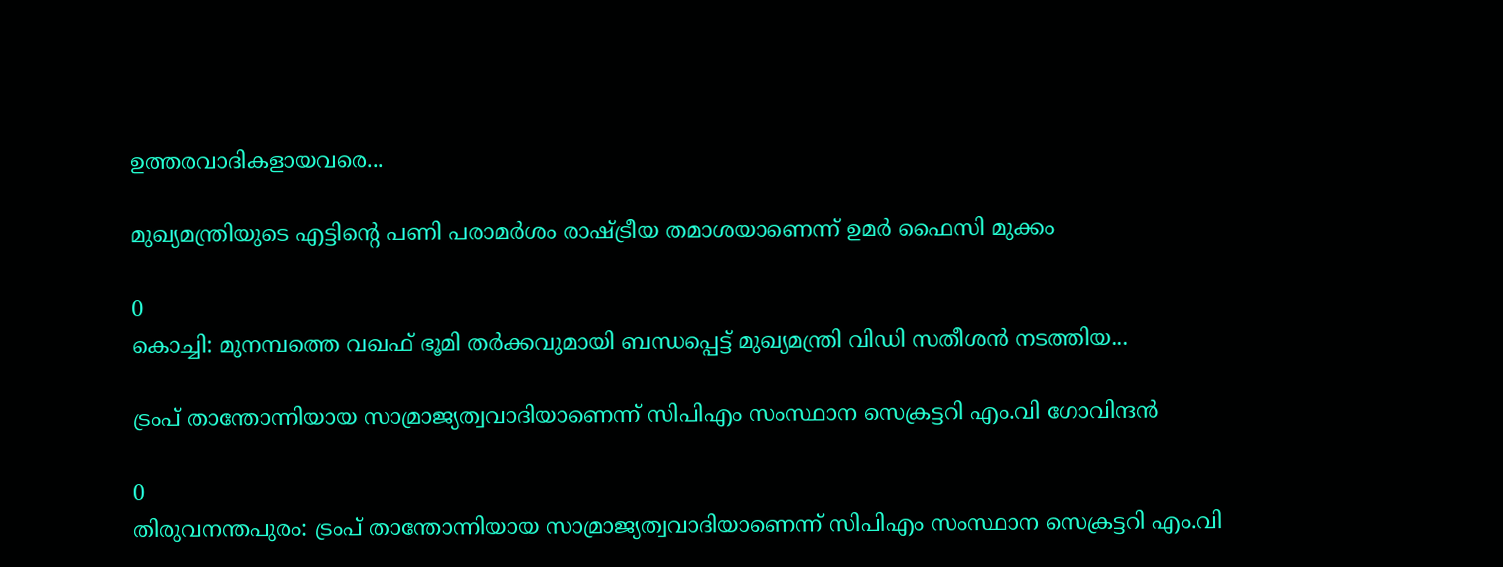ഉത്തരവാദികളായവരെ...

മുഖ്യമന്ത്രിയുടെ എട്ടിൻ്റെ പണി പരാമർശം രാഷ്ട്രീയ തമാശയാണെന്ന് ഉമർ ഫൈസി മുക്കം

0
കൊച്ചി: മുനമ്പത്തെ വഖഫ് ഭൂമി തർക്കവുമായി ബന്ധപ്പെട്ട് മുഖ്യമന്ത്രി വിഡി സതീശൻ നടത്തിയ...

ട്രംപ് താന്തോന്നിയായ സാമ്രാജ്യത്വവാദിയാണെന്ന് സിപിഎം സംസ്ഥാന സെക്രട്ടറി എം.വി ഗോവിന്ദൻ

0
തിരുവനന്തപുരം: ട്രംപ് താന്തോന്നിയായ സാമ്രാജ്യത്വവാദിയാണെന്ന് സിപിഎം സംസ്ഥാന സെക്രട്ടറി എം.വി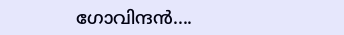ഗോവിന്ദൻ....